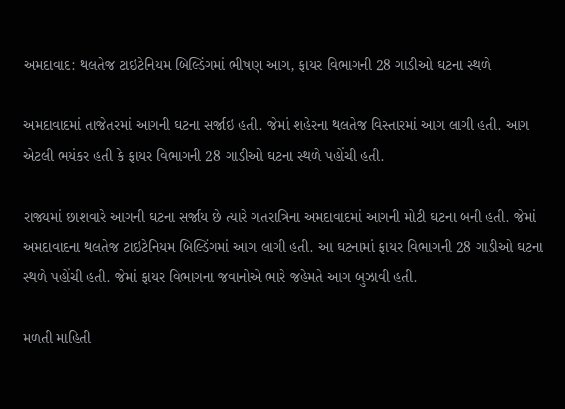અમદાવાદ: થલતેજ ટાઇટેનિયમ બિલ્ડિંગમાં ભીષણ આગ, ફાયર વિભાગની 28 ગાડીઓ ઘટના સ્થળે

અમદાવાદમાં તાજેતરમાં આગની ઘટના સર્જાઇ હતી. જેમાં શહેરના થલતેજ વિસ્તારમાં આગ લાગી હતી. આગ એટલી ભયંકર હતી કે ફાયર વિભાગની 28 ગાડીઓ ઘટના સ્થળે પહોંચી હતી.

રાજ્યમાં છાશવારે આગની ઘટના સર્જાય છે ત્યારે ગતરાત્રિના અમદાવાદમાં આગની મોટી ઘટના બની હતી. જેમાં અમદાવાદના થલતેજ ટાઇટેનિયમ બિલ્ડિંગમાં આગ લાગી હતી. આ ઘટનામાં ફાયર વિભાગની 28 ગાડીઓ ઘટના સ્થળે પહોંચી હતી. જેમાં ફાયર વિભાગના જવાનોએ ભારે જહેમતે આગ બુઝાવી હતી.

મળતી માહિતી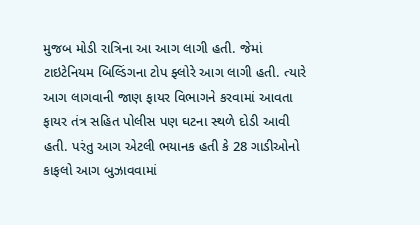મુજબ મોડી રાત્રિના આ આગ લાગી હતી. જેમાં ટાઇટેનિયમ બિલ્ડિંગના ટોપ ફ્લોરે આગ લાગી હતી. ત્યારે આગ લાગવાની જાણ ફાયર વિભાગને કરવામાં આવતા ફાયર તંત્ર સહિત પોલીસ પણ ઘટના સ્થળે દોડી આવી હતી. પરંતુ આગ એટલી ભયાનક હતી કે 28 ગાડીઓનો કાફલો આગ બુઝાવવામાં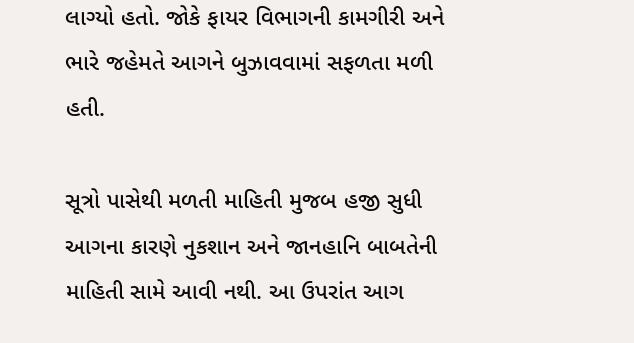લાગ્યો હતો. જોકે ફાયર વિભાગની કામગીરી અને ભારે જહેમતે આગને બુઝાવવામાં સફળતા મળી હતી.

સૂત્રો પાસેથી મળતી માહિતી મુજબ હજી સુધી આગના કારણે નુકશાન અને જાનહાનિ બાબતેની માહિતી સામે આવી નથી. આ ઉપરાંત આગ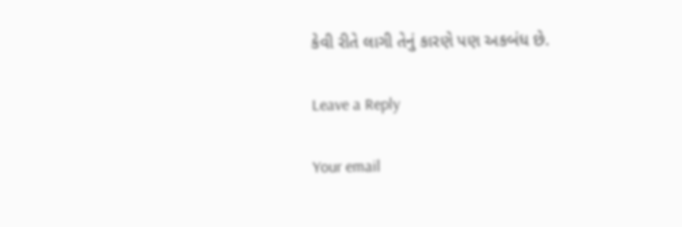કેવી રીતે લાગી તેનું કારણે પણ અકબંધ છે.

Leave a Reply

Your email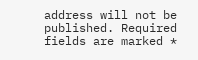address will not be published. Required fields are marked *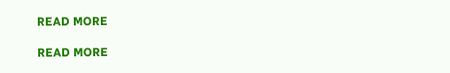READ MORE

READ MORE